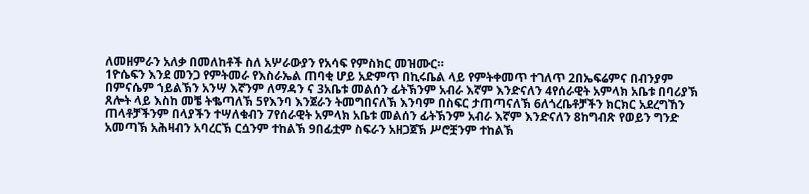ለመዘምራን አለቃ በመለከቶች ስለ አሦራውያን የአሳፍ የምስክር መዝሙር።
1ዮሴፍን እንደ መንጋ የምትመራ የእስራኤል ጠባቂ ሆይ አድምጥ በኪሩቤል ላይ የምትቀመጥ ተገለጥ 2በኤፍሬምና በብንያም በምናሴም ኀይልኽን አንሣ እኛንም ለማዳን ና 3አቤቱ መልሰን ፊትኽንም አብራ እኛም እንድናለን 4የሰራዊት አምላክ አቤቱ በባሪያኽ ጸሎት ላይ እስከ መቼ ትቈጣለኽ 5የእንባ እንጀራን ትመግበናለኽ እንባም በስፍር ታጠጣናለኽ 6ለጎረቤቶቻችን ክርክር አደረግኸን ጠላቶቻችንም በላያችን ተሣለቁብን 7የሰራዊት አምላክ አቤቱ መልሰን ፊትኽንም አብራ እኛም እንድናለን 8ከግብጽ የወይን ግንድ አመጣኽ አሕዛብን አባረርኽ ርሷንም ተከልኽ 9በፊቷም ስፍራን አዘጋጀኽ ሥሮቿንም ተከልኽ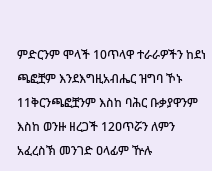ምድርንም ሞላች 10ጥላዋ ተራራዎችን ከደነ ጫፎቿም እንደእግዚአብሔር ዝግባ ኾኑ 11ቅርንጫፎቿንም እስከ ባሕር ቡቃያዋንም እስከ ወንዙ ዘረጋች 12ዐጥሯን ለምን አፈረስኽ መንገድ ዐላፊም ዅሉ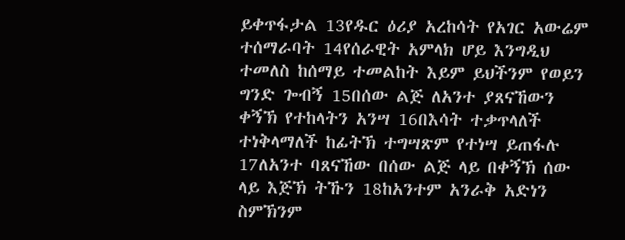ይቀጥፋታል 13የዱር ዕሪያ አረከሳት የአገር አውሬም ተሰማራባት 14የሰራዊት አምላክ ሆይ እንግዲህ ተመለስ ከሰማይ ተመልከት እይም ይህችንም የወይን ግንድ ጐብኝ 15በሰው ልጅ ለአንተ ያጸናኸውን ቀኝኽ የተከላትን አንሣ 16በእሳት ተቃጥላለች ተነቅላማለች ከፊትኽ ተግሣጽም የተነሣ ይጠፋሉ 17ለአንተ ባጸናኸው በሰው ልጅ ላይ በቀኝኽ ሰው ላይ እጅኽ ትኹን 18ከአንተም አንራቅ አድነን ስምኽንም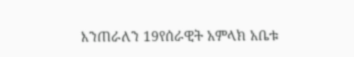እንጠራለን 19የሰራዊት አምላክ አቤቱ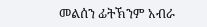መልሰን ፊትኽንም አብራ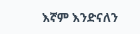እኛም እንድናለን